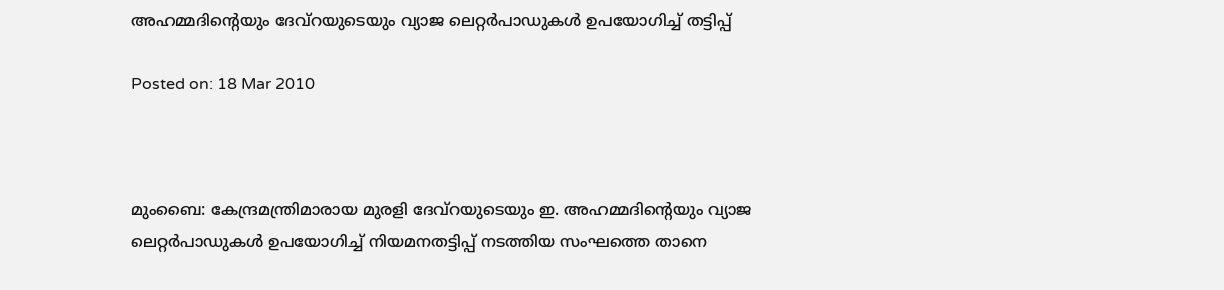അഹമ്മദിന്റെയും ദേവ്‌റയുടെയും വ്യാജ ലെറ്റര്‍പാഡുകള്‍ ഉപയോഗിച്ച് തട്ടിപ്പ്‌

Posted on: 18 Mar 2010



മുംബൈ: കേന്ദ്രമന്ത്രിമാരായ മുരളി ദേവ്‌റയുടെയും ഇ. അഹമ്മദിന്റെയും വ്യാജ ലെറ്റര്‍പാഡുകള്‍ ഉപയോഗിച്ച് നിയമനതട്ടിപ്പ് നടത്തിയ സംഘത്തെ താനെ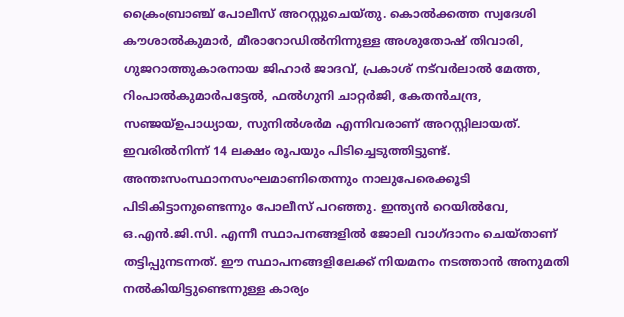ക്രൈംബ്രാഞ്ച് പോലീസ് അറസ്റ്റുചെയ്തു. കൊല്‍ക്കത്ത സ്വദേശി കൗശാല്‍കുമാര്‍, മീരാറോഡില്‍നിന്നുള്ള അശുതോഷ് തിവാരി, ഗുജറാത്തുകാരനായ ജിഹാര്‍ ജാദവ്, പ്രകാശ് നട്‌വര്‍ലാല്‍ മേത്ത, റിംപാല്‍കുമാര്‍പട്ടേല്‍, ഫല്‍ഗുനി ചാറ്റര്‍ജി, കേതന്‍ചന്ദ്ര, സഞ്ജയ്ഉപാധ്യായ, സുനില്‍ശര്‍മ എന്നിവരാണ് അറസ്റ്റിലായത്. ഇവരില്‍നിന്ന് 14 ലക്ഷം രൂപയും പിടിച്ചെടുത്തിട്ടുണ്ട്. അന്തഃസംസ്ഥാനസംഘമാണിതെന്നും നാലുപേരെക്കൂടി പിടികിട്ടാനുണ്ടെന്നും പോലീസ് പറഞ്ഞു. ഇന്ത്യന്‍ റെയില്‍വേ, ഒ.എന്‍.ജി.സി. എന്നീ സ്ഥാപനങ്ങളില്‍ ജോലി വാഗ്ദാനം ചെയ്താണ് തട്ടിപ്പുനടന്നത്. ഈ സ്ഥാപനങ്ങളിലേക്ക് നിയമനം നടത്താന്‍ അനുമതി നല്‍കിയിട്ടുണ്ടെന്നുള്ള കാര്യം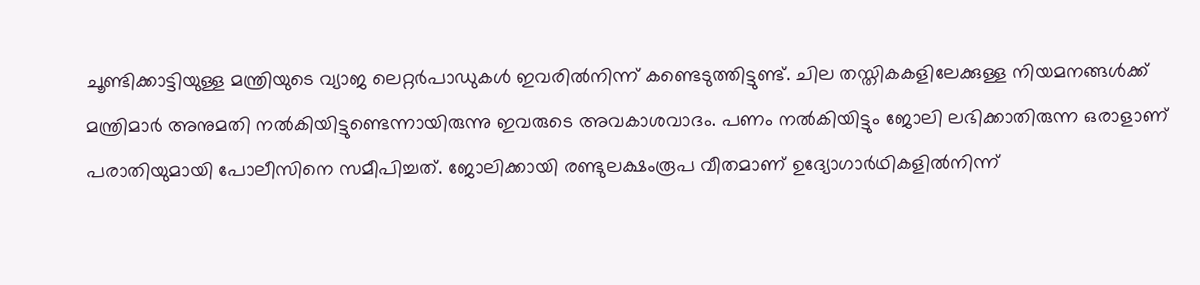ചൂണ്ടിക്കാട്ടിയുള്ള മന്ത്രിയുടെ വ്യാജ ലെറ്റര്‍പാഡുകള്‍ ഇവരില്‍നിന്ന് കണ്ടെടുത്തിട്ടുണ്ട്. ചില തസ്തികകളിലേക്കുള്ള നിയമനങ്ങള്‍ക്ക് മന്ത്രിമാര്‍ അനുമതി നല്‍കിയിട്ടുണ്ടെന്നായിരുന്നു ഇവരുടെ അവകാശവാദം. പണം നല്‍കിയിട്ടും ജോലി ലഭിക്കാതിരുന്ന ഒരാളാണ് പരാതിയുമായി പോലീസിനെ സമീപിച്ചത്. ജോലിക്കായി രണ്ടുലക്ഷംരൂപ വീതമാണ് ഉദ്യോഗാര്‍ഥികളില്‍നിന്ന്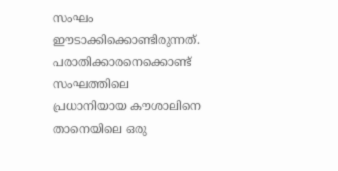സംഘം ഈടാക്കിക്കൊണ്ടിരുന്നത്.
പരാതിക്കാരനെക്കൊണ്ട് സംഘത്തിലെ പ്രധാനിയായ കൗശാലിനെ താനെയിലെ ഒരു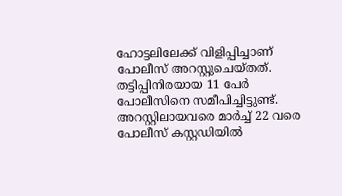ഹോട്ടലിലേക്ക് വിളിപ്പിച്ചാണ് പോലീസ് അറസ്റ്റുചെയ്തത്. തട്ടിപ്പിനിരയായ 11 പേര്‍ പോലീസിനെ സമീപിച്ചിട്ടുണ്ട്. അറസ്റ്റിലായവരെ മാര്‍ച്ച് 22 വരെ പോലീസ് കസ്റ്റഡിയില്‍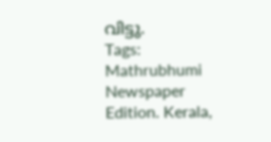വിട്ടു.
Tags:  Mathrubhumi Newspaper Edition. Kerala,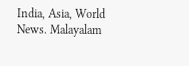India, Asia, World News. Malayalam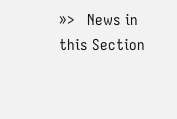»>   News in this Section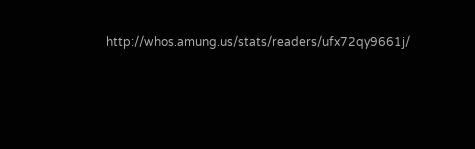http://whos.amung.us/stats/readers/ufx72qy9661j/